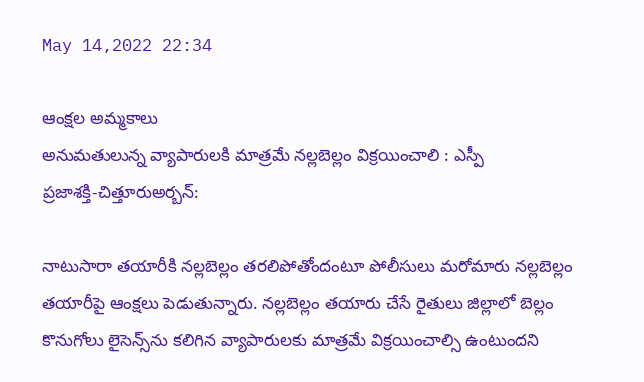May 14,2022 22:34

ఆంక్షల అమ్మకాలు
అనుమతులున్న వ్యాపారులకి మాత్రమే నల్లబెల్లం విక్రయించాలి : ఎస్పీ
ప్రజాశక్తి-చిత్తూరుఅర్బన్‌:

నాటుసారా తయారీకి నల్లబెల్లం తరలిపోతోందంటూ పోలీసులు మరోమారు నల్లబెల్లం తయారీపై ఆంక్షలు పెడుతున్నారు. నల్లబెల్లం తయారు చేసే రైతులు జిల్లాలో బెల్లం కొనుగోలు లైసెన్స్‌ను కలిగిన వ్యాపారులకు మాత్రమే విక్రయించాల్సి ఉంటుందని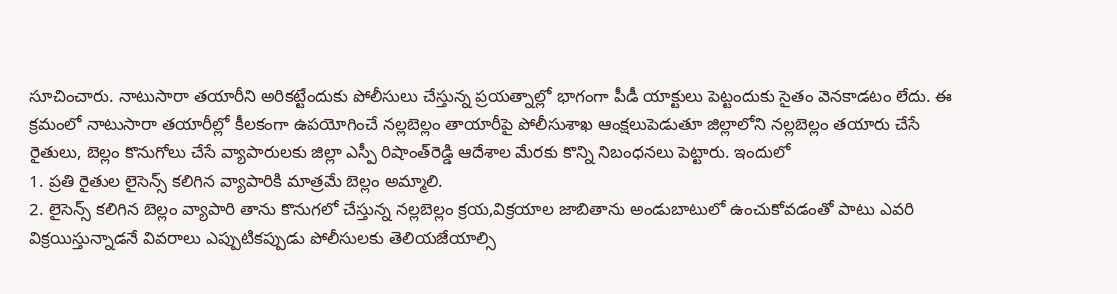సూచించారు. నాటుసారా తయారీని అరికట్టేందుకు పోలీసులు చేస్తున్న ప్రయత్నాల్లో భాగంగా పీడీ యాక్టులు పెట్టందుకు సైతం వెనకాడటం లేదు. ఈ క్రమంలో నాటుసారా తయారీల్లో కీలకంగా ఉపయోగించే నల్లబెల్లం తాయారీపై పోలీసుశాఖ ఆంక్షలుపెడుతూ జిల్లాలోని నల్లబెల్లం తయారు చేసే రైతులు, బెల్లం కొనుగోలు చేసే వ్యాపారులకు జిల్లా ఎస్పీ రిషాంత్‌రెడ్డి ఆదేశాల మేరకు కొన్ని నిబంధనలు పెట్టారు. ఇందులో
1. ప్రతి రైతుల లైసెన్స్‌ కలిగిన వ్యాపారికి మాత్రమే బెల్లం అమ్మాలి.
2. లైసెన్స్‌ కలిగిన బెల్లం వ్యాపారి తాను కొనుగలో చేస్తున్న నల్లబెల్లం క్రయ,విక్రయాల జాబితాను అండుబాటులో ఉంచుకోవడంతో పాటు ఎవరి విక్రయిస్తున్నాడనే వివరాలు ఎప్పుటికప్పుడు పోలీసులకు తెలియజేయాల్సి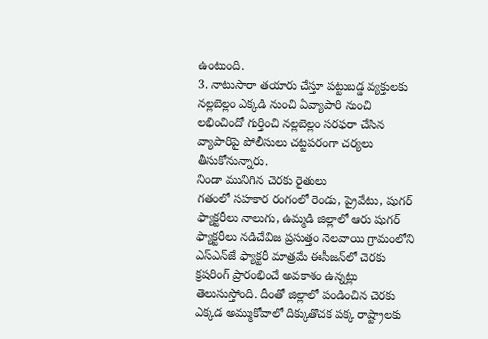ఉంటుంది.
3. నాటుసారా తయారు చేస్తూ పట్టుబడ్డ వ్యక్తులకు నల్లబెల్లం ఎక్కడి నుంచి ఏవ్యాపారి నుంచి లభించిందో గుర్తించి నల్లబెల్లం సరఫరా చేసిన వ్యాపారిపై పోలీసులు చట్టపరంగా చర్యలు తీసుకోనున్నారు.
నిండా మునిగిన చెరకు రైతులు
గతంలో సహకార రంగంలో రెండు, ప్రైవేటు, షుగర్‌ ఫ్యాక్టరీలు నాలుగు, ఉమ్మడి జిల్లాలో ఆరు షుగర్‌ ఫ్యాక్టరీలు నడిచేవిజ ప్రసుత్తం నెలవాయి గ్రామంలోని ఎస్‌ఎన్‌జే ఫ్యాక్టరీ మాత్రమే ఈసీజన్‌లో చెరకు క్రషరింగ్‌ ప్రారంభించే అవకాశం ఉన్నట్లు తెలుసుస్తోంది. దీంతో జిల్లాలో పండించిన చెరకు ఎక్కడ అమ్ముకోవాలో దిక్కుతొచక పక్క రాష్ట్రాలకు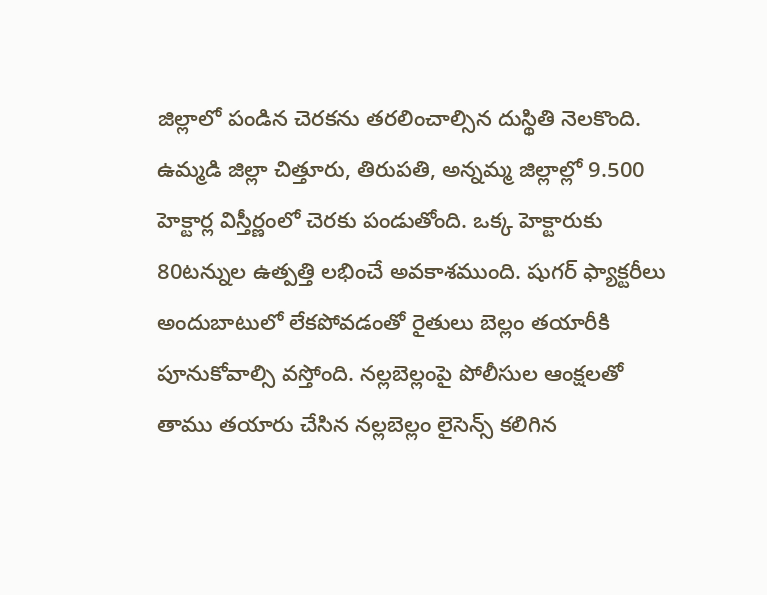జిల్లాలో పండిన చెరకను తరలించాల్సిన దుస్థితి నెలకొంది. ఉమ్మడి జిల్లా చిత్తూరు, తిరుపతి, అన్నమ్మ జిల్లాల్లో 9.500 హెక్టార్ల విస్తీర్ణంలో చెరకు పండుతోంది. ఒక్క హెక్టారుకు 80టన్నుల ఉత్పత్తి లభించే అవకాశముంది. షుగర్‌ ఫ్యాక్టరీలు అందుబాటులో లేకపోవడంతో రైతులు బెల్లం తయారీకి పూనుకోవాల్సి వస్తోంది. నల్లబెల్లంపై పోలీసుల ఆంక్షలతో తాము తయారు చేసిన నల్లబెల్లం లైసెన్స్‌ కలిగిన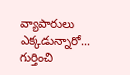వ్యాపారులు ఎక్కడున్నారో... గుర్తించి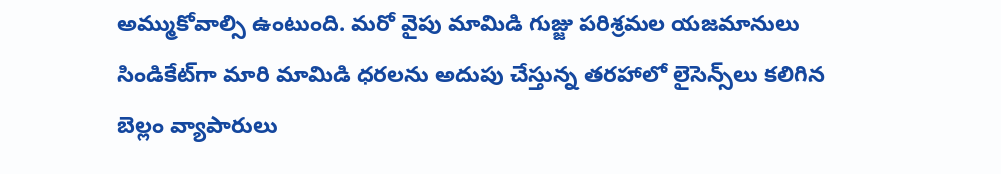అమ్ముకోవాల్సి ఉంటుంది. మరో వైపు మామిడి గుజ్జు పరిశ్రమల యజమానులు సిండికేట్‌గా మారి మామిడి ధరలను అదుపు చేస్తున్న తరహాలో లైసెన్స్‌లు కలిగిన బెల్లం వ్యాపారులు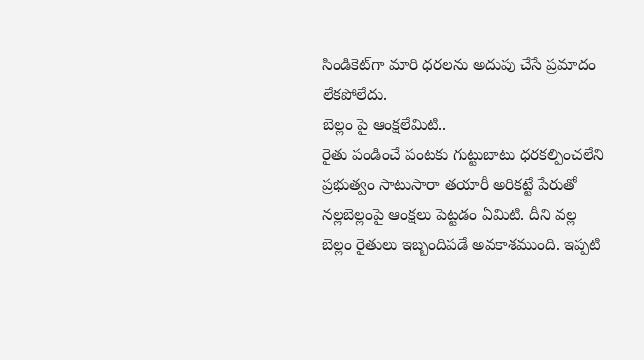సిండికెట్‌గా మారి ధరలను అదుపు చేసే ప్రమాదం లేకపోలేదు.
బెల్లం పై ఆంక్షలేమిటి..
రైతు పండించే పంటకు గుట్టుబాటు ధరకల్పించలేని ప్రభుత్వం సాటుసారా తయారీ అరికట్టే పేరుతో నల్లబెల్లంపై ఆంక్షలు పెట్టడం ఏమిటి. దీని వల్ల బెల్లం రైతులు ఇబ్బందిపడే అవకాశముంది. ఇప్పటి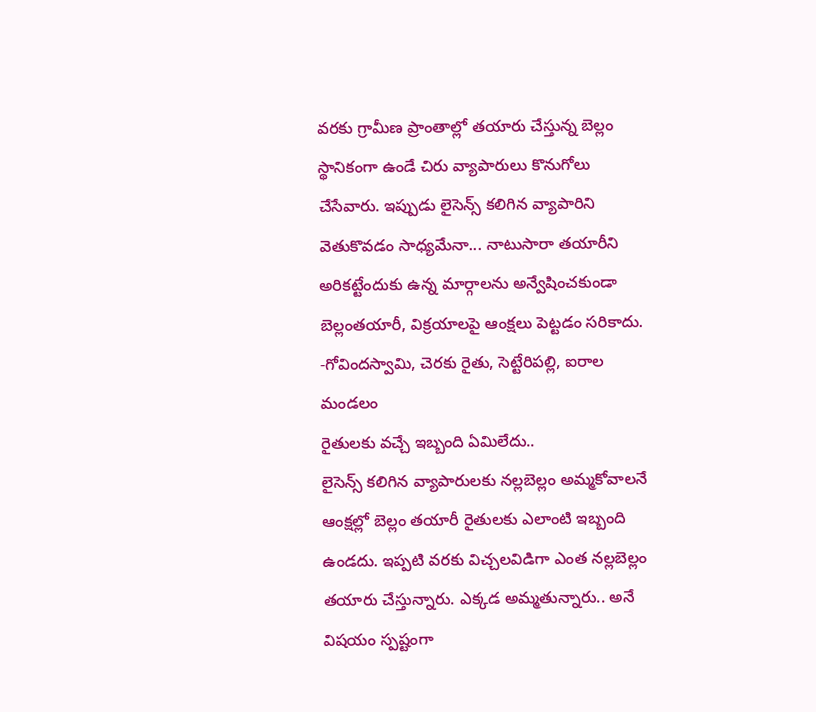వరకు గ్రామీణ ప్రాంతాల్లో తయారు చేస్తున్న బెల్లం స్థానికంగా ఉండే చిరు వ్యాపారులు కొనుగోలు చేసేవారు. ఇప్పుడు లైసెన్స్‌ కలిగిన వ్యాపారిని వెతుకొవడం సాధ్యమేనా... నాటుసారా తయారీని అరికట్టేందుకు ఉన్న మార్గాలను అన్వేషించకుండా బెల్లంతయారీ, విక్రయాలపై ఆంక్షలు పెట్టడం సరికాదు.
-గోవిందస్వామి, చెరకు రైతు, సెట్టేరిపల్లి, ఐరాల మండలం
రైతులకు వచ్చే ఇబ్బంది ఏమిలేదు..
లైసెన్స్‌ కలిగిన వ్యాపారులకు నల్లబెల్లం అమ్మకోవాలనే ఆంక్షల్లో బెల్లం తయారీ రైతులకు ఎలాంటి ఇబ్బంది ఉండదు. ఇప్పటి వరకు విచ్చలవిడిగా ఎంత నల్లబెల్లం తయారు చేస్తున్నారు. ఎక్కడ అమ్మతున్నారు.. అనే విషయం స్పష్టంగా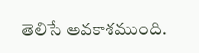తెలిసే అవకాశముంది.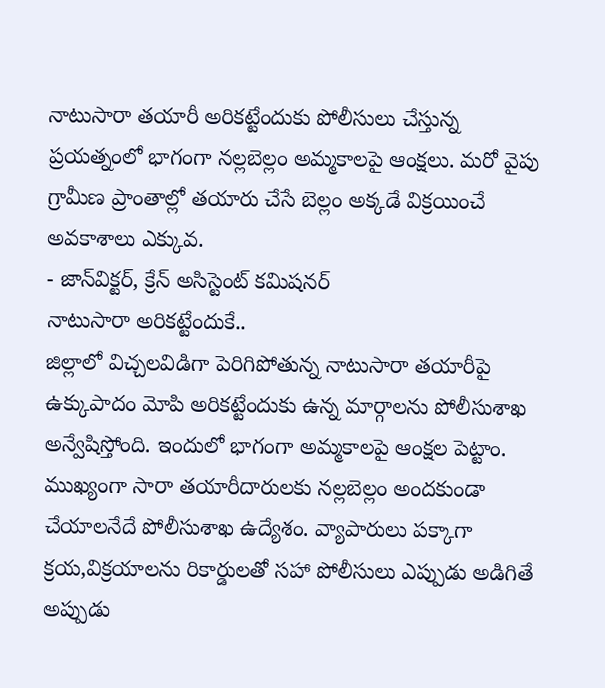నాటుసారా తయారీ అరికట్టేందుకు పోలీసులు చేస్తున్న ప్రయత్నంలో భాగంగా నల్లబెల్లం అమ్మకాలపై ఆంక్షలు. మరో వైపు గ్రామీణ ప్రాంతాల్లో తయారు చేసే బెల్లం అక్కడే విక్రయించే అవకాశాలు ఎక్కువ.
- జాన్‌విక్టర్‌, క్రేన్‌ అసిస్టెంట్‌ కమిషనర్‌
నాటుసారా అరికట్టేందుకే..
జిల్లాలో విచ్చలవిడిగా పెరిగిపోతున్న నాటుసారా తయారీపై ఉక్కుపాదం మోపి అరికట్టేందుకు ఉన్న మార్గాలను పోలీసుశాఖ అన్వేషిస్తోంది. ఇందులో భాగంగా అమ్మకాలపై ఆంక్షల పెట్టాం. ముఖ్యంగా సారా తయారీదారులకు నల్లబెల్లం అందకుండా చేయాలనేదే పోలీసుశాఖ ఉద్యేశం. వ్యాపారులు పక్కాగా క్రయ,విక్రయాలను రికార్డులతో సహా పోలీసులు ఎప్పుడు అడిగితే అప్పుడు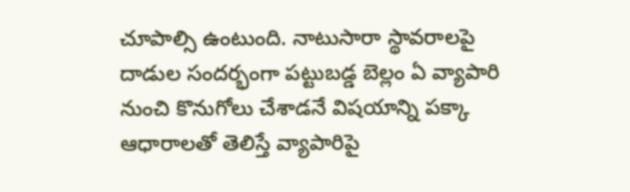చూపాల్సి ఉంటుంది. నాటుసారా స్థావరాలపై దాడుల సందర్భంగా పట్టుబడ్డ బెల్లం ఏ వ్యాపారి నుంచి కొనుగోలు చేశాడనే విషయాన్ని పక్కా ఆధారాలతో తెలిస్తే వ్యాపారిపై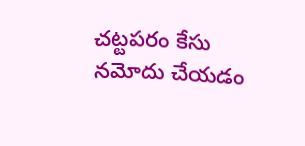చట్టపరం కేసు నమోదు చేయడం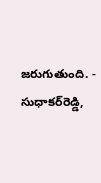జరుగుతుంది. - సుధాకర్‌రెడ్డి,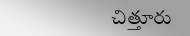చిత్తూరు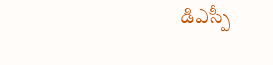డిఎస్పీ